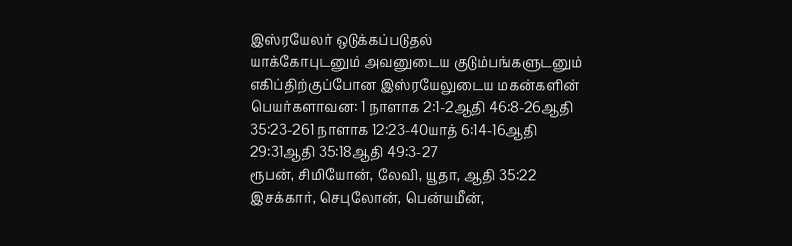இஸ்ரயேலர் ஒடுக்கப்படுதல்
யாக்கோபுடனும் அவனுடைய குடும்பங்களுடனும் எகிப்திற்குப்போன இஸ்ரயேலுடைய மகன்களின் பெயர்களாவன: 1 நாளாக 2:1-2ஆதி 46:8-26ஆதி 35:23-261 நாளாக 12:23-40யாத் 6:14-16ஆதி 29:31ஆதி 35:18ஆதி 49:3-27
ரூபன், சிமியோன், லேவி, யூதா, ஆதி 35:22
இசக்கார், செபுலோன், பென்யமீன்,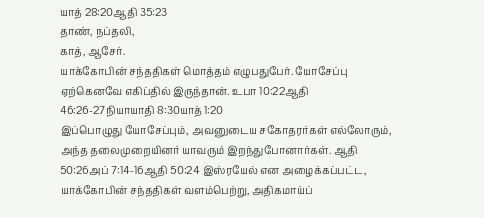யாத் 28:20ஆதி 35:23
தாண், நப்தலி,
காத், ஆசேர்.
யாக்கோபின் சந்ததிகள் மொத்தம் எழுபதுபேர். யோசேப்பு ஏற்கெனவே எகிப்தில் இருந்தான். உபா 10:22ஆதி 46:26-27நியாயாதி 8:30யாத் 1:20
இப்பொழுது யோசேப்பும், அவனுடைய சகோதரர்கள் எல்லோரும், அந்த தலைமுறையினர் யாவரும் இறந்துபோனார்கள். ஆதி 50:26அப் 7:14-16ஆதி 50:24 இஸ்ரயேல் என அழைக்கப்பட்ட, யாக்கோபின் சந்ததிகள் வளம்பெற்று, அதிகமாய்ப்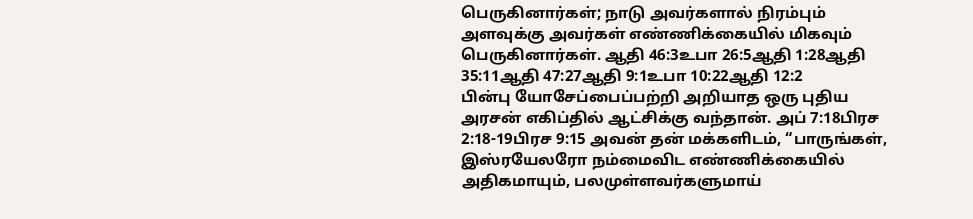பெருகினார்கள்; நாடு அவர்களால் நிரம்பும் அளவுக்கு அவர்கள் எண்ணிக்கையில் மிகவும் பெருகினார்கள். ஆதி 46:3உபா 26:5ஆதி 1:28ஆதி 35:11ஆதி 47:27ஆதி 9:1உபா 10:22ஆதி 12:2
பின்பு யோசேப்பைப்பற்றி அறியாத ஒரு புதிய அரசன் எகிப்தில் ஆட்சிக்கு வந்தான். அப் 7:18பிரச 2:18-19பிரச 9:15 அவன் தன் மக்களிடம், “பாருங்கள், இஸ்ரயேலரோ நம்மைவிட எண்ணிக்கையில் அதிகமாயும், பலமுள்ளவர்களுமாய்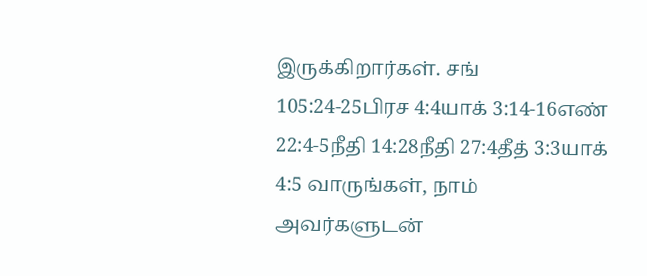இருக்கிறார்கள். சங் 105:24-25பிரச 4:4யாக் 3:14-16எண் 22:4-5நீதி 14:28நீதி 27:4தீத் 3:3யாக் 4:5 வாருங்கள், நாம் அவர்களுடன்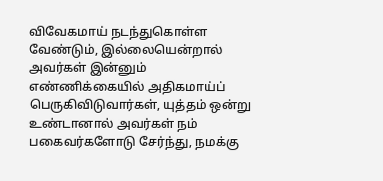விவேகமாய் நடந்துகொள்ள வேண்டும், இல்லையென்றால் அவர்கள் இன்னும் எண்ணிக்கையில் அதிகமாய்ப் பெருகிவிடுவார்கள், யுத்தம் ஒன்று உண்டானால் அவர்கள் நம் பகைவர்களோடு சேர்ந்து, நமக்கு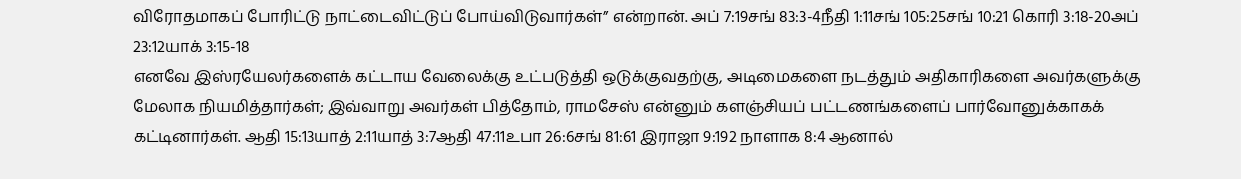விரோதமாகப் போரிட்டு நாட்டைவிட்டுப் போய்விடுவார்கள்” என்றான். அப் 7:19சங் 83:3-4நீதி 1:11சங் 105:25சங் 10:21 கொரி 3:18-20அப் 23:12யாக் 3:15-18
எனவே இஸ்ரயேலர்களைக் கட்டாய வேலைக்கு உட்படுத்தி ஒடுக்குவதற்கு, அடிமைகளை நடத்தும் அதிகாரிகளை அவர்களுக்கு மேலாக நியமித்தார்கள்; இவ்வாறு அவர்கள் பித்தோம், ராமசேஸ் என்னும் களஞ்சியப் பட்டணங்களைப் பார்வோனுக்காகக் கட்டினார்கள். ஆதி 15:13யாத் 2:11யாத் 3:7ஆதி 47:11உபா 26:6சங் 81:61 இராஜா 9:192 நாளாக 8:4 ஆனால்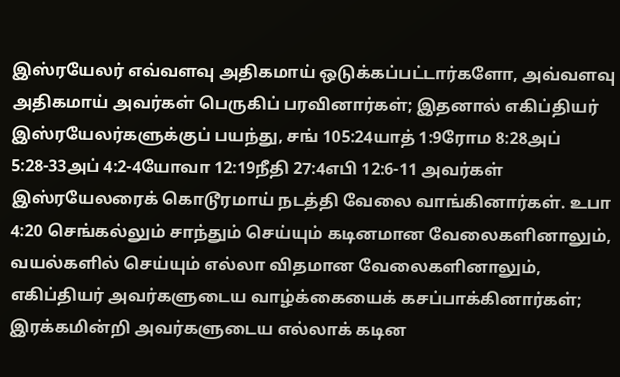இஸ்ரயேலர் எவ்வளவு அதிகமாய் ஒடுக்கப்பட்டார்களோ, அவ்வளவு அதிகமாய் அவர்கள் பெருகிப் பரவினார்கள்; இதனால் எகிப்தியர் இஸ்ரயேலர்களுக்குப் பயந்து, சங் 105:24யாத் 1:9ரோம 8:28அப் 5:28-33அப் 4:2-4யோவா 12:19நீதி 27:4எபி 12:6-11 அவர்கள் இஸ்ரயேலரைக் கொடூரமாய் நடத்தி வேலை வாங்கினார்கள். உபா 4:20 செங்கல்லும் சாந்தும் செய்யும் கடினமான வேலைகளினாலும், வயல்களில் செய்யும் எல்லா விதமான வேலைகளினாலும், எகிப்தியர் அவர்களுடைய வாழ்க்கையைக் கசப்பாக்கினார்கள்; இரக்கமின்றி அவர்களுடைய எல்லாக் கடின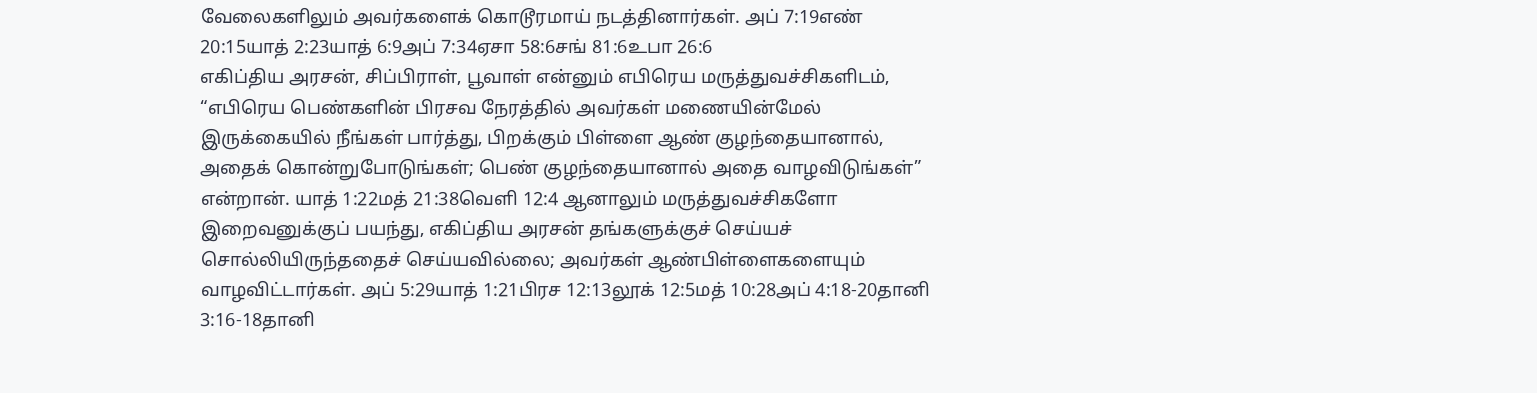வேலைகளிலும் அவர்களைக் கொடூரமாய் நடத்தினார்கள். அப் 7:19எண் 20:15யாத் 2:23யாத் 6:9அப் 7:34ஏசா 58:6சங் 81:6உபா 26:6
எகிப்திய அரசன், சிப்பிராள், பூவாள் என்னும் எபிரெய மருத்துவச்சிகளிடம், “எபிரெய பெண்களின் பிரசவ நேரத்தில் அவர்கள் மணையின்மேல் இருக்கையில் நீங்கள் பார்த்து, பிறக்கும் பிள்ளை ஆண் குழந்தையானால், அதைக் கொன்றுபோடுங்கள்; பெண் குழந்தையானால் அதை வாழவிடுங்கள்” என்றான். யாத் 1:22மத் 21:38வெளி 12:4 ஆனாலும் மருத்துவச்சிகளோ இறைவனுக்குப் பயந்து, எகிப்திய அரசன் தங்களுக்குச் செய்யச் சொல்லியிருந்ததைச் செய்யவில்லை; அவர்கள் ஆண்பிள்ளைகளையும் வாழவிட்டார்கள். அப் 5:29யாத் 1:21பிரச 12:13லூக் 12:5மத் 10:28அப் 4:18-20தானி 3:16-18தானி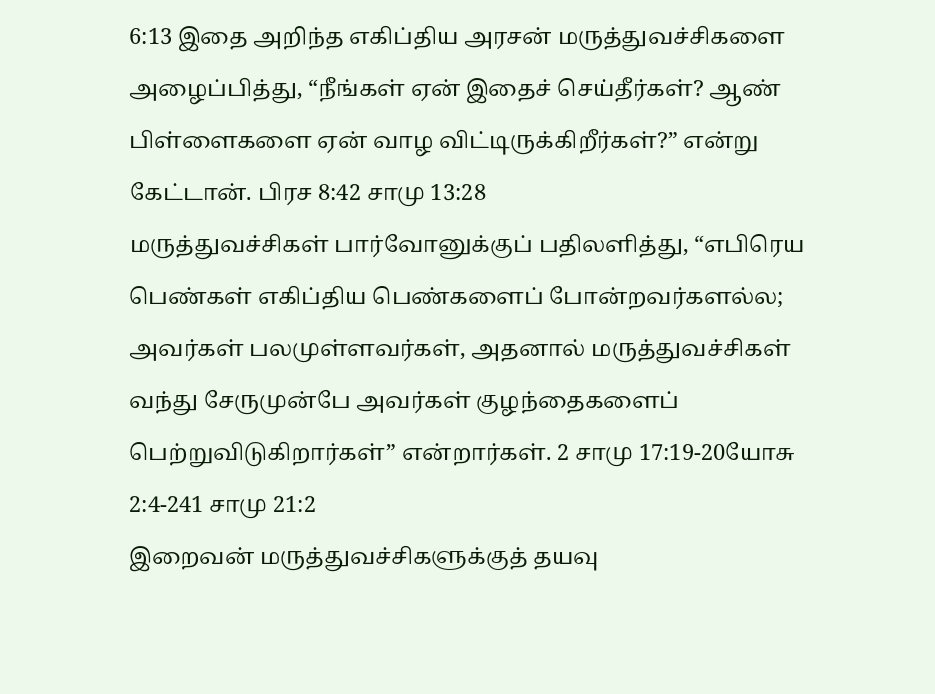6:13 இதை அறிந்த எகிப்திய அரசன் மருத்துவச்சிகளை அழைப்பித்து, “நீங்கள் ஏன் இதைச் செய்தீர்கள்? ஆண் பிள்ளைகளை ஏன் வாழ விட்டிருக்கிறீர்கள்?” என்று கேட்டான். பிரச 8:42 சாமு 13:28
மருத்துவச்சிகள் பார்வோனுக்குப் பதிலளித்து, “எபிரெய பெண்கள் எகிப்திய பெண்களைப் போன்றவர்களல்ல; அவர்கள் பலமுள்ளவர்கள், அதனால் மருத்துவச்சிகள் வந்து சேருமுன்பே அவர்கள் குழந்தைகளைப் பெற்றுவிடுகிறார்கள்” என்றார்கள். 2 சாமு 17:19-20யோசு 2:4-241 சாமு 21:2
இறைவன் மருத்துவச்சிகளுக்குத் தயவு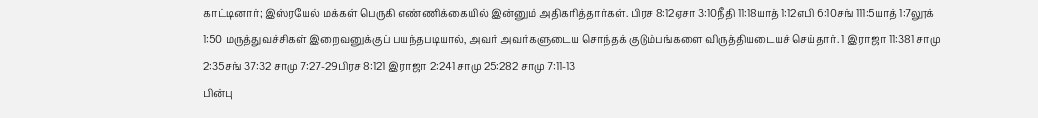காட்டினார்; இஸ்ரயேல் மக்கள் பெருகி எண்ணிக்கையில் இன்னும் அதிகரித்தார்கள். பிரச 8:12ஏசா 3:10நீதி 11:18யாத் 1:12எபி 6:10சங் 111:5யாத் 1:7லூக் 1:50 மருத்துவச்சிகள் இறைவனுக்குப் பயந்தபடியால், அவர் அவர்களுடைய சொந்தக் குடும்பங்களை விருத்தியடையச் செய்தார். 1 இராஜா 11:381 சாமு 2:35சங் 37:32 சாமு 7:27-29பிரச 8:121 இராஜா 2:241 சாமு 25:282 சாமு 7:11-13
பின்பு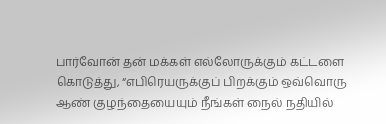பார்வோன் தன் மக்கள் எல்லோருக்கும் கட்டளை கொடுத்து, “எபிரெயருக்குப் பிறக்கும் ஒவ்வொரு ஆண் குழந்தையையும் நீங்கள் நைல் நதியில்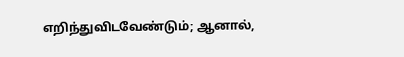எறிந்துவிடவேண்டும்; ஆனால்,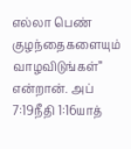எல்லா பெண் குழந்தைகளையும் வாழவிடுங்கள்” என்றான். அப் 7:19நீதி 1:16யாத்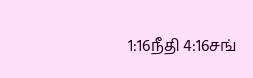1:16நீதி 4:16சங்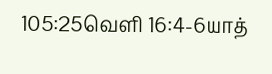105:25வெளி 16:4-6யாத்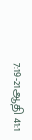7:19-21ஆதி 41:1